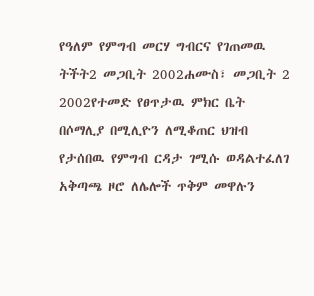የዓለም የምግብ መርሃ ግብርና የገጠመዉ ትችት2 መጋቢት 2002ሐሙስ፣ መጋቢት 2 2002የተመድ የፀጥታዉ ምክር ቤት በሶማሊያ በሚሊዮን ለሚቆጠር ህዝብ የታሰበዉ የምግብ ርዳታ ገሚሱ ወዳልተፈለገ አቅጣጫ ዞሮ ለሌሎች ጥቅም መዋሉን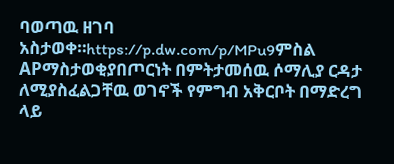ባወጣዉ ዘገባ አስታወቀ።https://p.dw.com/p/MPu9ምስል APማስታወቂያበጦርነት በምትታመሰዉ ሶማሊያ ርዳታ ለሚያስፈልጋቸዉ ወገኖች የምግብ አቅርቦት በማድረግ ላይ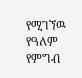የሚገኘዉ የዓለም የምግብ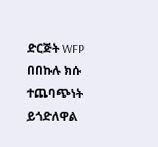ድርጅት WFP በበኩሉ ክሱ ተጨባጭነት ይጎድለዋል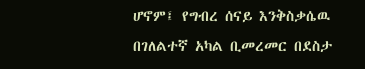ሆኖም፤ የግብረ ሰናይ እንቅስቃሴዉ በገለልተኛ አካል ቢመረመር በደስታ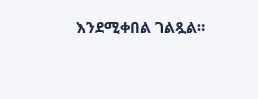እንደሚቀበል ገልጿል።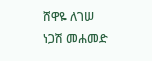ሸዋዬ ለገሠ ነጋሽ መሐመድ